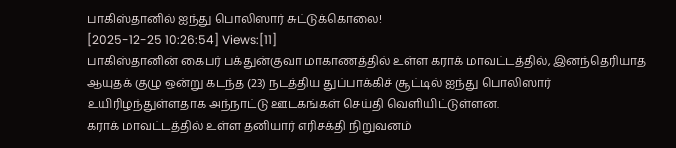பாகிஸ்தானில் ஐந்து பொலிஸார் சுட்டுக்கொலை!
[2025-12-25 10:26:54] Views:[11]
பாகிஸ்தானின் கைபர் பக்துன்குவா மாகாணத்தில் உள்ள கராக் மாவட்டத்தில், இனந்தெரியாத ஆயுதக் குழு ஒன்று கடந்த (23) நடத்திய துப்பாக்கிச் சூட்டில் ஐந்து பொலிஸார் உயிரிழந்துள்ளதாக அந்நாட்டு ஊடகங்கள் செய்தி வெளியிட்டுள்ளன.
கராக் மாவட்டத்தில் உள்ள தனியார் எரிசக்தி நிறுவனம்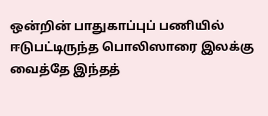ஒன்றின் பாதுகாப்புப் பணியில் ஈடுபட்டிருந்த பொலிஸாரை இலக்கு வைத்தே இந்தத்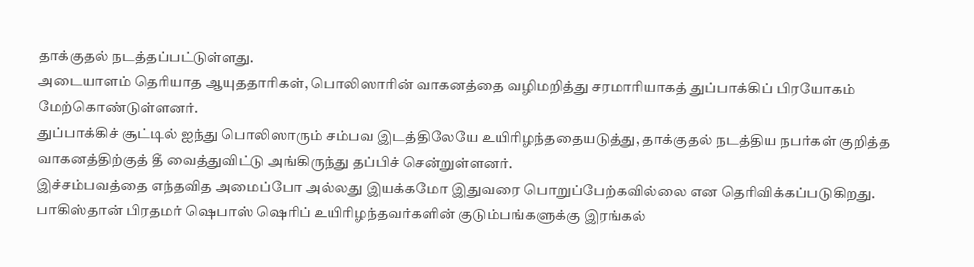தாக்குதல் நடத்தப்பட்டுள்ளது.
அடையாளம் தெரியாத ஆயுததாரிகள், பொலிஸாரின் வாகனத்தை வழிமறித்து சரமாரியாகத் துப்பாக்கிப் பிரயோகம் மேற்கொண்டுள்ளனர்.
துப்பாக்கிச் சூட்டில் ஐந்து பொலிஸாரும் சம்பவ இடத்திலேயே உயிரிழந்ததையடுத்து, தாக்குதல் நடத்திய நபர்கள் குறித்த வாகனத்திற்குத் தீ வைத்துவிட்டு அங்கிருந்து தப்பிச் சென்றுள்ளனர்.
இச்சம்பவத்தை எந்தவித அமைப்போ அல்லது இயக்கமோ இதுவரை பொறுப்பேற்கவில்லை என தெரிவிக்கப்படுகிறது.
பாகிஸ்தான் பிரதமர் ஷெபாஸ் ஷெரிப் உயிரிழந்தவர்களின் குடும்பங்களுக்கு இரங்கல்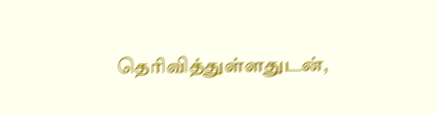தெரிவித்துள்ளதுடன்,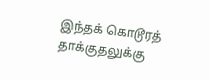இந்தக் கொடூரத் தாக்குதலுக்கு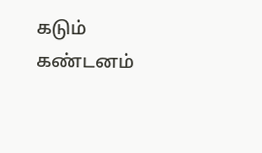கடும் கண்டனம்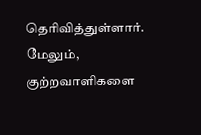தெரிவித்துள்ளார்.
மேலும், குற்றவாளிகளை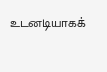உடனடியாகக்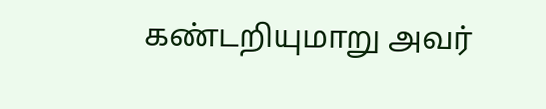கண்டறியுமாறு அவர்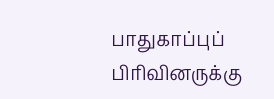பாதுகாப்புப் பிரிவினருக்கு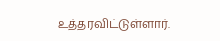உத்தரவிட்டுள்ளார்.